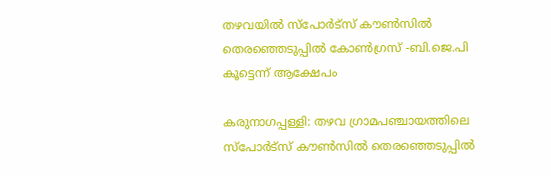തഴവയിൽ സ്‌പോര്‍ട്‌സ് കൗണ്‍സില്‍ തെരഞ്ഞെടുപ്പില്‍ കോണ്‍ഗ്രസ് -ബി.ജെ.പി കൂട്ടെന്ന് ആക്ഷേപം

കരുനാഗപ്പള്ളി: തഴവ ഗ്രാമപഞ്ചായത്തിലെ സ്‌പോര്‍ട്‌സ് കൗണ്‍സില്‍ തെരഞ്ഞെടുപ്പില്‍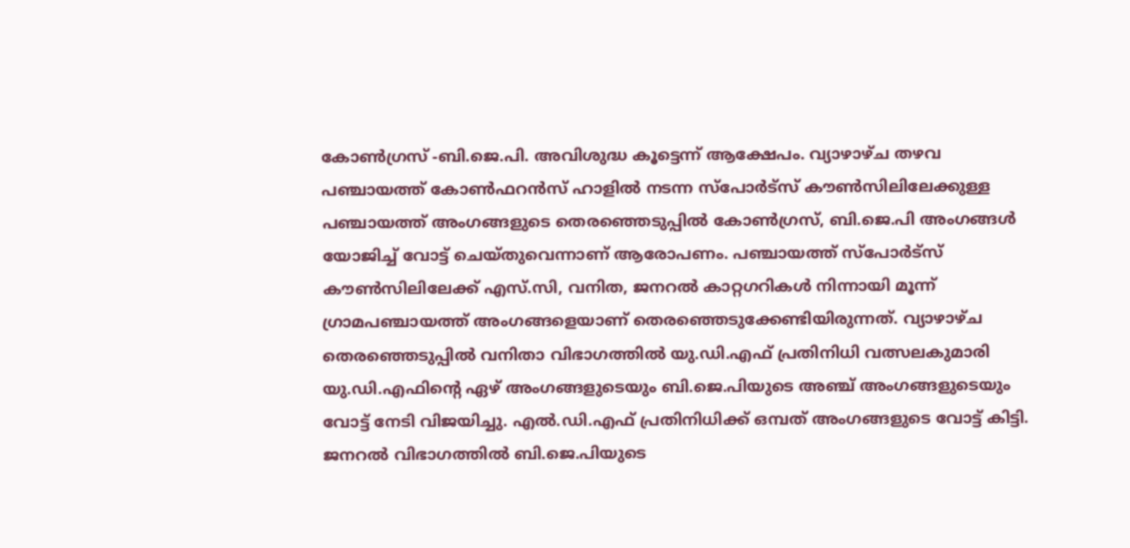കോണ്‍ഗ്രസ് -ബി.ജെ.പി. അവിശുദ്ധ കൂട്ടെന്ന് ആക്ഷേപം. വ്യാഴാഴ്ച തഴവ പഞ്ചായത്ത് കോണ്‍ഫറന്‍സ് ഹാളില്‍ നടന്ന സ്‌പോര്‍ട്‌സ് കൗണ്‍സിലിലേക്കുള്ള പഞ്ചായത്ത് അംഗങ്ങളുടെ തെരഞ്ഞെടുപ്പില്‍ കോണ്‍ഗ്രസ്, ബി.ജെ.പി അംഗങ്ങള്‍ യോജിച്ച് വോട്ട് ചെയ്തുവെന്നാണ് ആരോപണം. പഞ്ചായത്ത് സ്‌പോര്‍ട്‌സ് കൗണ്‍സിലിലേക്ക് എസ്.സി, വനിത, ജനറല്‍ കാറ്റഗറികള്‍ നിന്നായി മൂന്ന് ഗ്രാമപഞ്ചായത്ത് അംഗങ്ങളെയാണ് തെരഞ്ഞെടുക്കേണ്ടിയിരുന്നത്. വ്യാഴാഴ്ച തെരഞ്ഞെടുപ്പില്‍ വനിതാ വിഭാഗത്തില്‍ യു.ഡി.എഫ് പ്രതിനിധി വത്സലകുമാരി യു.ഡി.എഫിന്‍റെ ഏഴ് അംഗങ്ങളുടെയും ബി.ജെ.പിയുടെ അഞ്ച് അംഗങ്ങളുടെയും വോട്ട് നേടി വിജയിച്ചു. എല്‍.ഡി.എഫ് പ്രതിനിധിക്ക് ഒമ്പത് അംഗങ്ങളുടെ വോട്ട് കിട്ടി. ജനറല്‍ വിഭാഗത്തില്‍ ബി.ജെ.പിയുടെ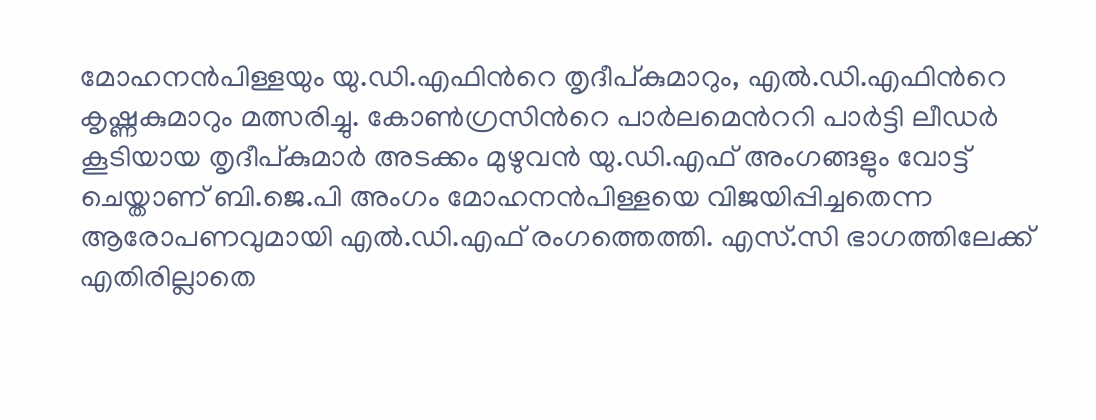മോഹനന്‍പിള്ളയും യു.ഡി.എഫിന്‍റെ തൃദീപ്കുമാറും, എല്‍.ഡി.എഫിന്‍റെ കൃഷ്ണകുമാറും മത്സരിച്ചു. കോൺഗ്രസിന്‍റെ പാര്‍ലമെന്‍ററി പാര്‍ട്ടി ലീഡര്‍ കൂടിയായ തൃദീപ്കുമാര്‍ അടക്കം മുഴുവന്‍ യു.ഡി.എഫ് അംഗങ്ങളും വോട്ട് ചെയ്താണ് ബി.ജെ.പി അംഗം മോഹനന്‍പിള്ളയെ വിജയിപ്പിച്ചതെന്ന ആരോപണവുമായി എല്‍.ഡി.എഫ് രംഗത്തെത്തി. എസ്.സി ഭാഗത്തിലേക്ക് എതിരില്ലാതെ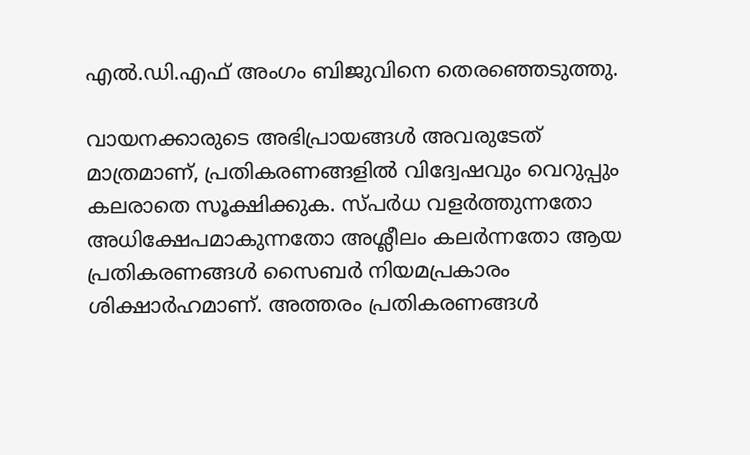എല്‍.ഡി.എഫ് അംഗം ബിജുവിനെ തെരഞ്ഞെടുത്തു.

വായനക്കാരുടെ അഭിപ്രായങ്ങള്‍ അവരുടേത് മാത്രമാണ്, പ്രതികരണങ്ങളിൽ വിദ്വേഷവും വെറുപ്പും കലരാതെ സൂക്ഷിക്കുക. സ്പർധ വളർത്തുന്നതോ അധിക്ഷേപമാകുന്നതോ അശ്ലീലം കലർന്നതോ ആയ പ്രതികരണങ്ങൾ സൈബർ നിയമപ്രകാരം ശിക്ഷാർഹമാണ്. അത്തരം പ്രതികരണങ്ങൾ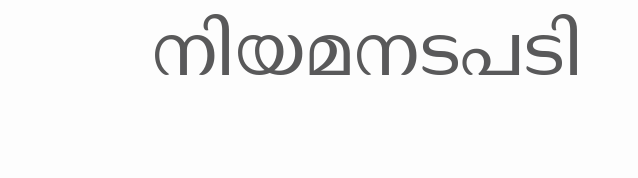നിയമനടപടി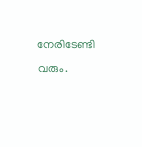നേരിടേണ്ടി വരും.